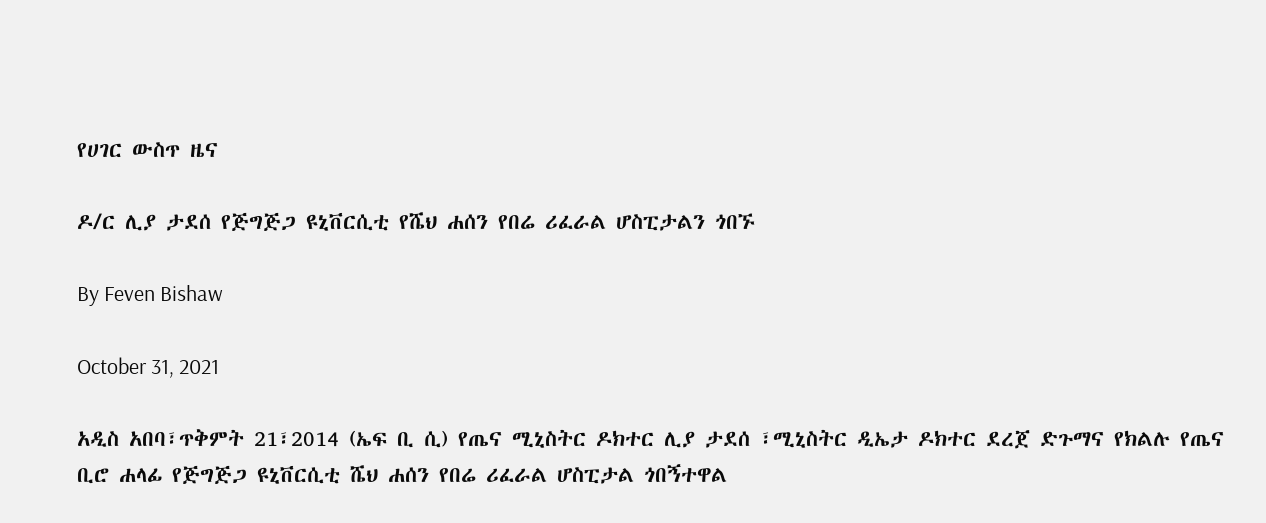የሀገር ውስጥ ዜና

ዶ/ር ሊያ ታደሰ የጅግጅጋ ዩኒቨርሲቲ የሼህ ሐሰን የበሬ ሪፈራል ሆስፒታልን ጎበኙ

By Feven Bishaw

October 31, 2021

አዲስ አበባ፣ጥቅምት 21፣2014 (ኤፍ ቢ ሲ) የጤና ሚኒስትር ዶክተር ሊያ ታደሰ ፣ሚኒስትር ዲኤታ ዶክተር ደረጀ ድጉማና የክልሉ የጤና ቢሮ ሐላፊ የጅግጅጋ ዩኒቨርሲቲ ሼህ ሐሰን የበሬ ሪፈራል ሆስፒታል ጎበኝተዋል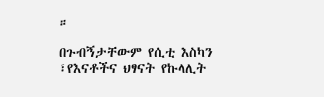።

በጉብኝታቸውም የሲቲ እስካን ፣የእናቶችና ህፃናት የኩላሊት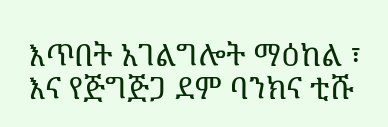እጥበት አገልግሎት ማዕከል ፣ እና የጅግጅጋ ደም ባንክና ቲሹ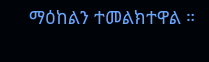ማዕከልን ተመልክተዋል ።